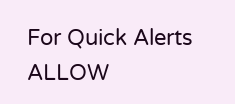For Quick Alerts
ALLOW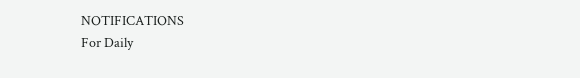NOTIFICATIONS
For Daily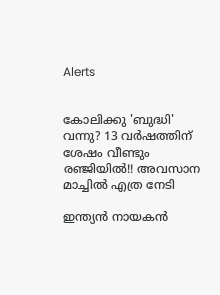Alerts


കോലിക്കു 'ബുദ്ധി' വന്നു? 13 വര്‍ഷത്തിന് ശേഷം വീണ്ടും രഞ്ജിയില്‍!! അവസാന മാച്ചില്‍ എത്ര നേടി

ഇന്ത്യന്‍ നായകന്‍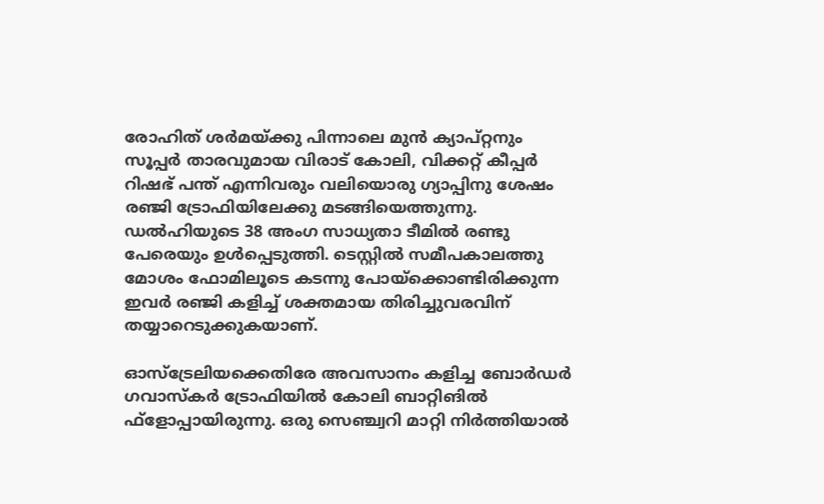രോഹിത് ശര്‍മയ്ക്കു പിന്നാലെ മുന്‍ ക്യാപ്റ്റനും സൂപ്പര്‍ താരവുമായ വിരാട് കോലി, വിക്കറ്റ് കീപ്പര്‍ റിഷഭ് പന്ത് എന്നിവരും വലിയൊരു ഗ്യാപ്പിനു ശേഷം രഞ്ജി ട്രോഫിയിലേക്കു മടങ്ങിയെത്തുന്നു. ഡല്‍ഹിയുടെ 38 അംഗ സാധ്യതാ ടീമില്‍ രണ്ടു പേരെയും ഉള്‍പ്പെടുത്തി. ടെസ്റ്റില്‍ സമീപകാലത്തു മോശം ഫോമിലൂടെ കടന്നു പോയ്‌ക്കൊണ്ടിരിക്കുന്ന ഇവര്‍ രഞ്ജി കളിച്ച് ശക്തമായ തിരിച്ചുവരവിന് തയ്യാറെടുക്കുകയാണ്.

ഓസ്‌ട്രേലിയക്കെതിരേ അവസാനം കളിച്ച ബോര്‍ഡര്‍ ഗവാസ്‌കര്‍ ട്രോഫിയില്‍ കോലി ബാറ്റിങില്‍ ഫ്‌ളോപ്പായിരുന്നു. ഒരു സെഞ്ച്വറി മാറ്റി നിര്‍ത്തിയാല്‍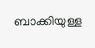ബാക്കിയുള്ള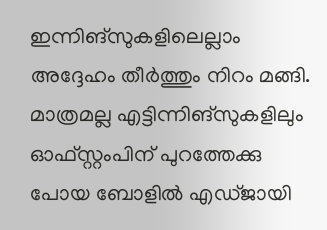ഇന്നിങ്‌സുകളിലെല്ലാം അദ്ദേഹം തീര്‍ത്തും നിറം മങ്ങി. മാത്രമല്ല എട്ടിന്നിങ്‌സുകളിലും ഓഫ്സ്റ്റംപിന് പുറത്തേക്കു പോയ ബോളില്‍ എഡ്ജായി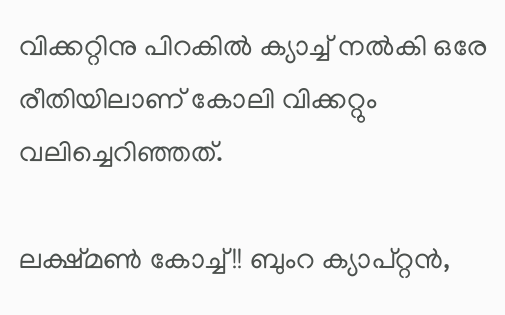വിക്കറ്റിനു പിറകില്‍ ക്യാച്ച് നല്‍കി ഒരേ രീതിയിലാണ് കോലി വിക്കറ്റും വലിച്ചെറിഞ്ഞത്.

ലക്ഷ്മണ്‍ കോച്ച്!! ബുംറ ക്യാപ്റ്റന്‍,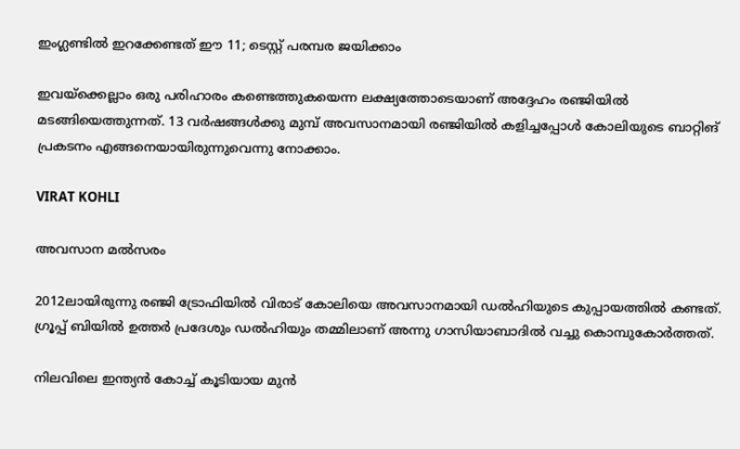ഇംഗ്ലണ്ടില്‍ ഇറക്കേണ്ടത് ഈ 11; ടെസ്റ്റ് പരമ്പര ജയിക്കാം

ഇവയ്‌ക്കെല്ലാം ഒരു പരിഹാരം കണ്ടെത്തുകയെന്ന ലക്ഷ്യത്തോടെയാണ് അദ്ദേഹം രഞ്ജിയില്‍ മടങ്ങിയെത്തുന്നത്. 13 വര്‍ഷങ്ങള്‍ക്കു മുമ്പ് അവസാനമായി രഞ്ജിയില്‍ കളിച്ചപ്പോള്‍ കോലിയുടെ ബാറ്റിങ് പ്രകടനം എങ്ങനെയായിരുന്നുവെന്നു നോക്കാം.

VIRAT KOHLI

അവസാന മല്‍സരം

2012ലായിരുന്നു രഞ്ജി ട്രോഫിയില്‍ വിരാട് കോലിയെ അവസാനമായി ഡല്‍ഹിയുടെ കുപ്പായത്തില്‍ കണ്ടത്. ഗ്രൂപ്പ് ബിയില്‍ ഉത്തര്‍ പ്രദേശും ഡല്‍ഹിയും തമ്മിലാണ് അന്നു ഗാസിയാബാദില്‍ വച്ചു കൊമ്പുകോര്‍ത്തത്.

നിലവിലെ ഇന്ത്യന്‍ കോച്ച് കൂടിയായ മുന്‍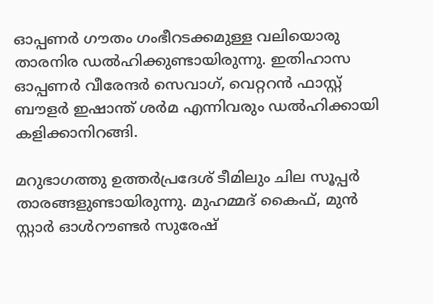ഓപ്പണര്‍ ഗൗതം ഗംഭീറടക്കമുള്ള വലിയൊരു താരനിര ഡല്‍ഹിക്കുണ്ടായിരുന്നു. ഇതിഹാസ ഓപ്പണര്‍ വീരേന്ദര്‍ സെവാഗ്, വെറ്ററന്‍ ഫാസ്റ്റ് ബൗളര്‍ ഇഷാന്ത് ശര്‍മ എന്നിവരും ഡല്‍ഹിക്കായി കളിക്കാനിറങ്ങി.

മറുഭാഗത്തു ഉത്തര്‍പ്രദേശ് ടീമിലും ചില സൂപ്പര്‍ താരങ്ങളുണ്ടായിരുന്നു. മുഹമ്മദ് കൈഫ്, മുന്‍ സ്റ്റാര്‍ ഓള്‍റൗണ്ടര്‍ സുരേഷ്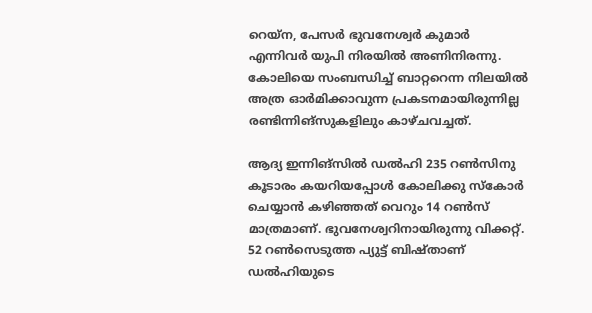റെയ്‌ന, പേസര്‍ ഭുവനേശ്വര്‍ കുമാര്‍ എന്നിവര്‍ യുപി നിരയില്‍ അണിനിരന്നു. കോലിയെ സംബന്ധിച്ച് ബാറ്ററെന്ന നിലയില്‍ അത്ര ഓര്‍മിക്കാവുന്ന പ്രകടനമായിരുന്നില്ല രണ്ടിന്നിങ്‌സുകളിലും കാഴ്ചവച്ചത്.

ആദ്യ ഇന്നിങ്‌സില്‍ ഡല്‍ഹി 235 റണ്‍സിനു കൂടാരം കയറിയപ്പോള്‍ കോലിക്കു സ്‌കോര്‍ ചെയ്യാന്‍ കഴിഞ്ഞത് വെറും 14 റണ്‍സ് മാത്രമാണ്. ഭുവനേശ്വറിനായിരുന്നു വിക്കറ്റ്. 52 റണ്‍സെടുത്ത പ്യുട്ട് ബിഷ്താണ് ഡല്‍ഹിയുടെ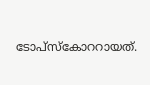ടോപ്‌സ്‌കോററായത്.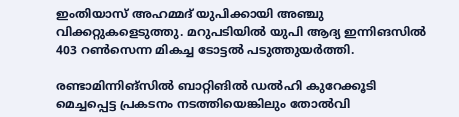ഇംതിയാസ് അഹമ്മദ് യുപിക്കായി അഞ്ചു വിക്കറ്റുകളെടുത്തു. മറുപടിയില്‍ യുപി ആദ്യ ഇന്നിങസില്‍ 403 റണ്‍സെന്ന മികച്ച ടോട്ടല്‍ പടുത്തുയര്‍ത്തി.

രണ്ടാമിന്നിങ്‌സില്‍ ബാറ്റിങില്‍ ഡല്‍ഹി കുറേക്കൂടി മെച്ചപ്പെട്ട പ്രകടനം നടത്തിയെങ്കിലും തോല്‍വി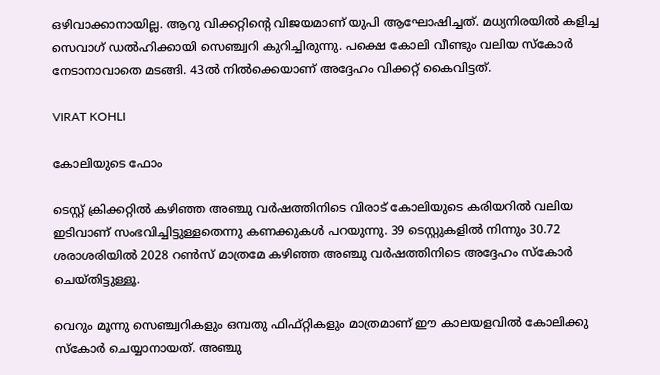ഒഴിവാക്കാനായില്ല. ആറു വിക്കറ്റിന്റെ വിജയമാണ് യുപി ആഘോഷിച്ചത്. മധ്യനിരയില്‍ കളിച്ച സെവാഗ് ഡല്‍ഹിക്കായി സെഞ്ച്വറി കുറിച്ചിരുന്നു. പക്ഷെ കോലി വീണ്ടും വലിയ സ്‌കോര്‍ നേടാനാവാതെ മടങ്ങി. 43ല്‍ നില്‍ക്കെയാണ് അദ്ദേഹം വിക്കറ്റ് കൈവിട്ടത്.

VIRAT KOHLI

കോലിയുടെ ഫോം

ടെസ്റ്റ് ക്രിക്കറ്റില്‍ കഴിഞ്ഞ അഞ്ചു വര്‍ഷത്തിനിടെ വിരാട് കോലിയുടെ കരിയറില്‍ വലിയ ഇടിവാണ് സംഭവിച്ചിട്ടുള്ളതെന്നു കണക്കുകള്‍ പറയുന്നു. 39 ടെസ്റ്റുകളില്‍ നിന്നും 30.72 ശരാശരിയില്‍ 2028 റണ്‍സ് മാത്രമേ കഴിഞ്ഞ അഞ്ചു വര്‍ഷത്തിനിടെ അദ്ദേഹം സ്‌കോര്‍ ചെയ്തിട്ടുള്ളൂ.

വെറും മൂന്നു സെഞ്ച്വറികളും ഒമ്പതു ഫിഫ്റ്റികളും മാത്രമാണ് ഈ കാലയളവില്‍ കോലിക്കു സ്‌കോര്‍ ചെയ്യാനായത്. അഞ്ചു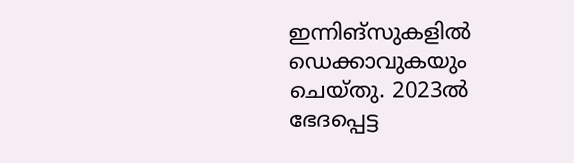ഇന്നിങ്‌സുകളില്‍ ഡെക്കാവുകയും ചെയ്തു. 2023ല്‍ ഭേദപ്പെട്ട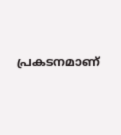പ്രകടനമാണ്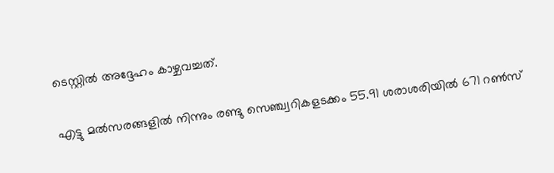ടെസ്റ്റില്‍ അദ്ദേഹം കാഴ്ചവച്ചത്.

എട്ടു മല്‍സരങ്ങളില്‍ നിന്നും രണ്ടു സെഞ്ച്വറികളടക്കം 55.91 ശരാശരിയില്‍ 671 റണ്‍സ്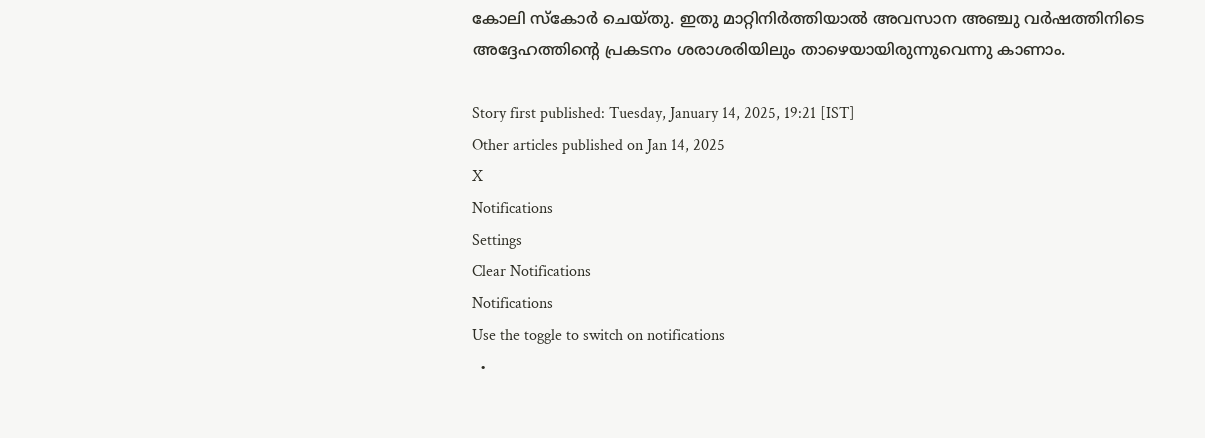കോലി സ്‌കോര്‍ ചെയ്തു. ഇതു മാറ്റിനിര്‍ത്തിയാല്‍ അവസാന അഞ്ചു വര്‍ഷത്തിനിടെ അദ്ദേഹത്തിന്റെ പ്രകടനം ശരാശരിയിലും താഴെയായിരുന്നുവെന്നു കാണാം.

Story first published: Tuesday, January 14, 2025, 19:21 [IST]
Other articles published on Jan 14, 2025
X
Notifications
Settings
Clear Notifications
Notifications
Use the toggle to switch on notifications
  •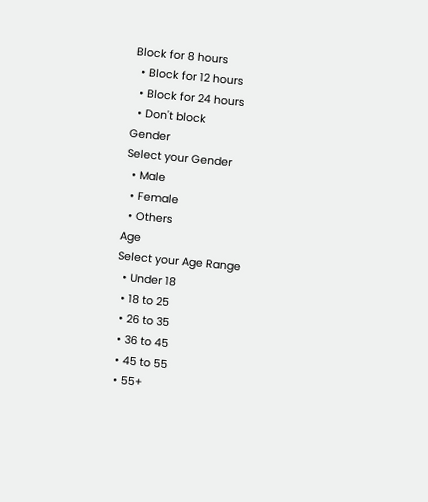Block for 8 hours
  • Block for 12 hours
  • Block for 24 hours
  • Don't block
Gender
Select your Gender
  • Male
  • Female
  • Others
Age
Select your Age Range
  • Under 18
  • 18 to 25
  • 26 to 35
  • 36 to 45
  • 45 to 55
  • 55+